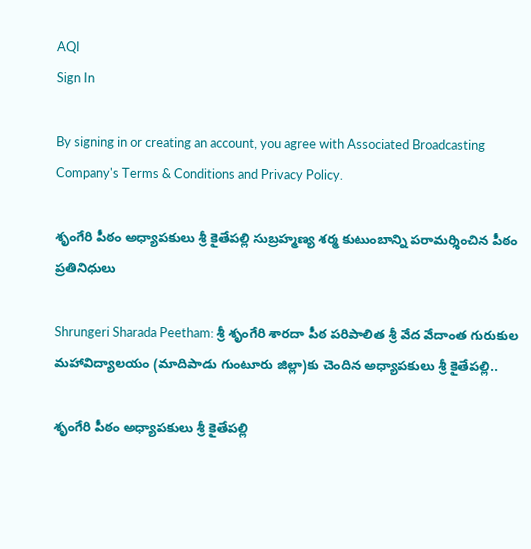AQI
Sign In

By signing in or creating an account, you agree with Associated Broadcasting Company's Terms & Conditions and Privacy Policy.

శృంగేరి పీఠం అధ్యాపకులు శ్రీ కైతేపల్లి సుబ్రహ్మణ్య శర్మ కుటుంబాన్ని పరామర్శించిన పీఠం ప్రతినిధులు

Shrungeri Sharada Peetham: శ్రీ శృంగేరి శారదా పీఠ పరిపాలిత శ్రీ వేద వేదాంత గురుకుల మహావిద్యాలయం (మాదిపాడు గుంటూరు జిల్లా)కు చెందిన అధ్యాపకులు శ్రీ కైతేపల్లి..

శృంగేరి పీఠం అధ్యాపకులు శ్రీ కైతేపల్లి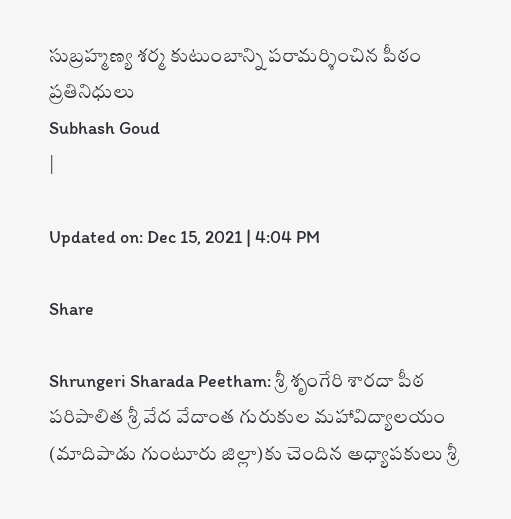సుబ్రహ్మణ్య శర్మ కుటుంబాన్ని పరామర్శించిన పీఠం ప్రతినిధులు
Subhash Goud
|

Updated on: Dec 15, 2021 | 4:04 PM

Share

Shrungeri Sharada Peetham: శ్రీ శృంగేరి శారదా పీఠ పరిపాలిత శ్రీ వేద వేదాంత గురుకుల మహావిద్యాలయం (మాదిపాడు గుంటూరు జిల్లా)కు చెందిన అధ్యాపకులు శ్రీ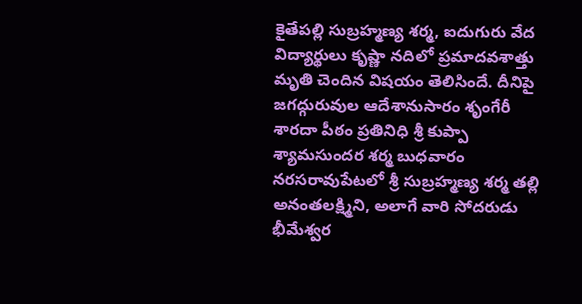కైతేపల్లి సుబ్రహ్మణ్య శర్మ, ఐదుగురు వేద విద్యార్థులు కృష్ణా నదిలో ప్రమాదవశాత్తు మృతి చెందిన విషయం తెలిసిందే. దీనిపై జగద్గురువుల ఆదేశానుసారం శృంగేరీ శారదా పీఠం ప్రతినిధి శ్రీ కుప్పా శ్యామసుందర శర్మ బుధవారం నరసరావుపేటలో శ్రీ సుబ్రహ్మణ్య శర్మ తల్లి అనంతలక్ష్మిని, అలాగే వారి సోదరుడు భీమేశ్వర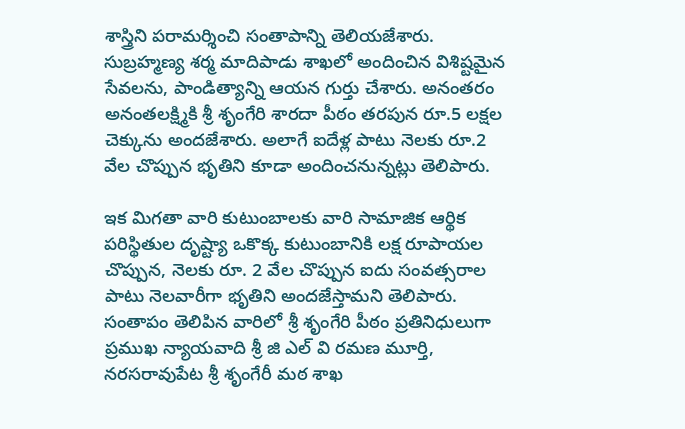శాస్త్రిని పరామర్శించి సంతాపాన్ని తెలియజేశారు. సుబ్రహ్మణ్య శర్మ మాదిపాడు శాఖలో అందించిన విశిష్టమైన సేవలను, పాండిత్యాన్ని ఆయన గుర్తు చేశారు. అనంతరం అనంతలక్ష్మికి శ్రీ శృంగేరి శారదా పీఠం తరపున రూ.5 లక్షల చెక్కును అందజేశారు. అలాగే ఐదేళ్ల పాటు నెలకు రూ.2 వేల చొప్పున భృతిని కూడా అందించనున్నట్లు తెలిపారు.

ఇక మిగతా వారి కుటుంబాలకు వారి సామాజిక ఆర్థిక పరిస్థితుల దృష్ట్యా ఒకొక్క కుటుంబానికి లక్ష రూపాయల చొప్పున, నెలకు రూ. 2 వేల చొప్పున ఐదు సంవత్సరాల పాటు నెలవారీగా భృతిని అందజేస్తామని తెలిపారు. సంతాపం తెలిపిన వారిలో శ్రీ శృంగేరి పీఠం ప్రతినిధులుగా ప్రముఖ న్యాయవాది శ్రీ జి ఎల్ వి రమణ మూర్తి, నరసరావుపేట శ్రీ శృంగేరీ మఠ శాఖ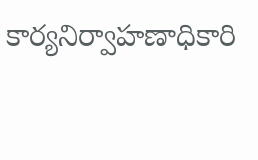కార్యనిర్వాహణాధికారి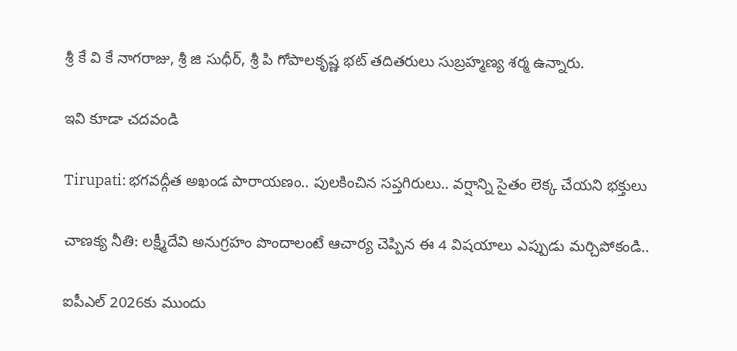శ్రీ కే వి కే నాగరాజు, శ్రీ జి సుధీర్, శ్రీ పి గోపాలకృష్ణ భట్ తదితరులు సుబ్రహ్మణ్య శర్మ ఉన్నారు.

ఇవి కూడా చదవండి

Tirupati: భ‌గ‌వ‌ద్గీత అఖండ పారాయ‌ణం.. పుల‌కించిన స‌ప్తగిరులు.. వ‌ర్షాన్ని సైతం లెక్క చేయ‌ని భ‌క్తులు

చాణక్య నీతి: లక్ష్మీదేవి అనుగ్రహం పొందాలంటే ఆచార్య చెప్పిన ఈ 4 విషయాలు ఎప్పుడు మర్చిపోకండి..

ఐపీఎల్ 2026కు ముందు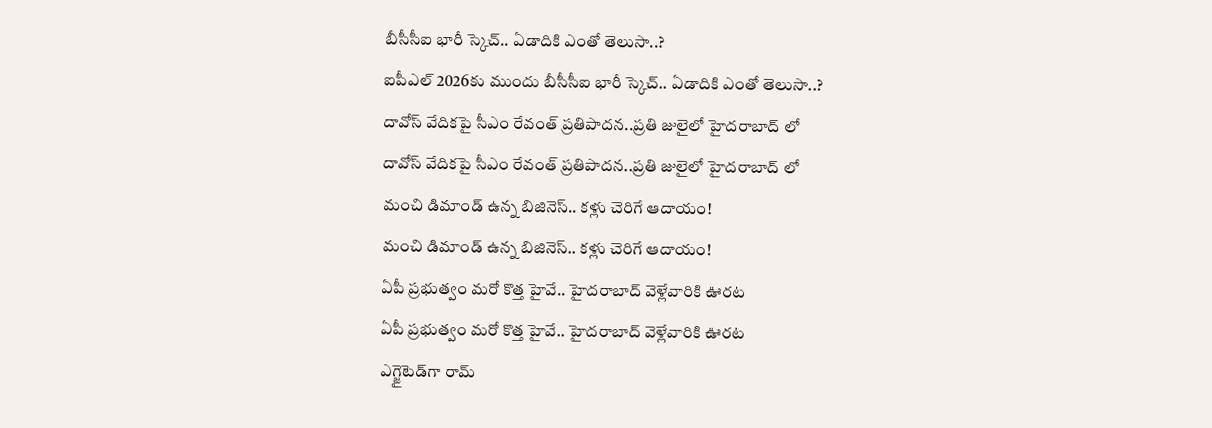బీసీసీఐ భారీ స్కెచ్.. ఏడాదికి ఎంతో తెలుసా..?
ఐపీఎల్ 2026కు ముందు బీసీసీఐ భారీ స్కెచ్.. ఏడాదికి ఎంతో తెలుసా..?
దావోస్ వేదికపై సీఎం రేవంత్ ప్రతిపాదన..ప్రతి జులైలో హైదరాబాద్ లో
దావోస్ వేదికపై సీఎం రేవంత్ ప్రతిపాదన..ప్రతి జులైలో హైదరాబాద్ లో
మంచి డిమాండ్‌ ఉన్న బిజినెస్‌.. కళ్లు చెరిగే ఆదాయం!
మంచి డిమాండ్‌ ఉన్న బిజినెస్‌.. కళ్లు చెరిగే ఆదాయం!
ఏపీ ప్రభుత్వం మరో కొత్త హైవే.. హైదరాబాద్ వెళ్లేవారికి ఊరట
ఏపీ ప్రభుత్వం మరో కొత్త హైవే.. హైదరాబాద్ వెళ్లేవారికి ఊరట
ఎగ్జైటెడ్‌గా రామ్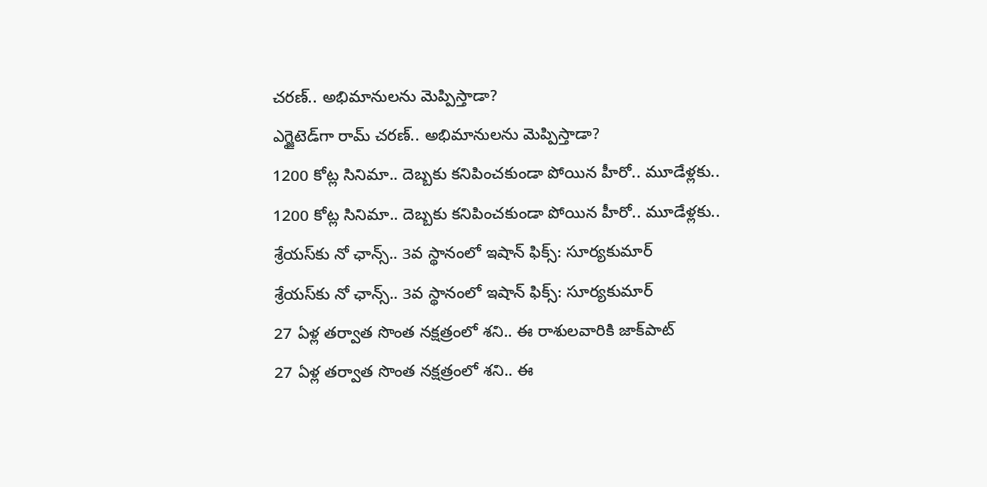చరణ్.. అభిమానులను మెప్పిస్తాడా?
ఎగ్జైటెడ్‌గా రామ్ చరణ్.. అభిమానులను మెప్పిస్తాడా?
1200 కోట్ల సినిమా.. దెబ్బకు కనిపించకుండా పోయిన హీరో.. మూడేళ్లకు..
1200 కోట్ల సినిమా.. దెబ్బకు కనిపించకుండా పోయిన హీరో.. మూడేళ్లకు..
శ్రేయస్‌కు నో ఛాన్స్.. 3వ స్థానంలో ఇషాన్ ఫిక్స్: సూర్యకుమార్
శ్రేయస్‌కు నో ఛాన్స్.. 3వ స్థానంలో ఇషాన్ ఫిక్స్: సూర్యకుమార్
27 ఏళ్ల తర్వాత సొంత నక్షత్రంలో శని.. ఈ రాశులవారికి జాక్‌పాట్
27 ఏళ్ల తర్వాత సొంత నక్షత్రంలో శని.. ఈ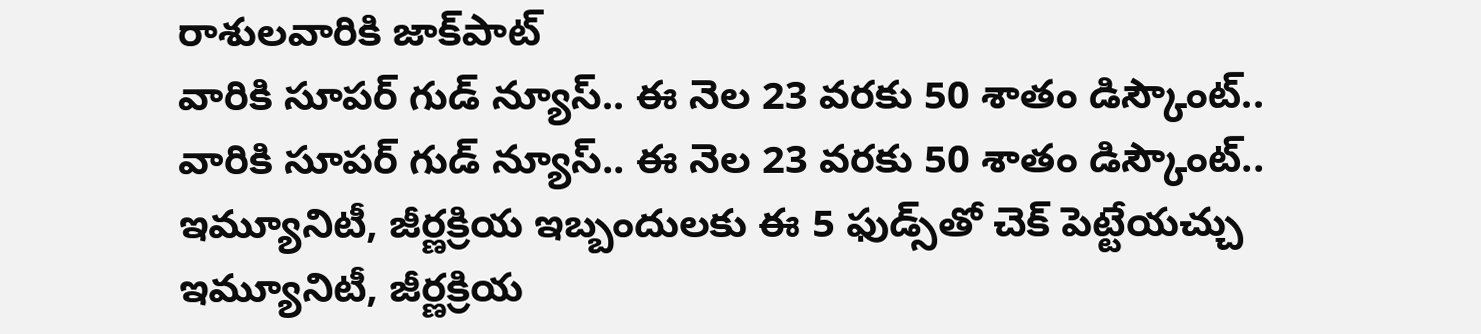రాశులవారికి జాక్‌పాట్
వారికి సూపర్ గుడ్ న్యూస్.. ఈ నెల 23 వరకు 50 శాతం డిస్కౌంట్..
వారికి సూపర్ గుడ్ న్యూస్.. ఈ నెల 23 వరకు 50 శాతం డిస్కౌంట్..
ఇమ్యూనిటీ, జీర్ణక్రియ ఇబ్బందులకు ఈ 5 ఫుడ్స్‌తో చెక్ పెట్టేయచ్చు
ఇమ్యూనిటీ, జీర్ణక్రియ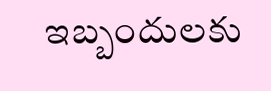ఇబ్బందులకు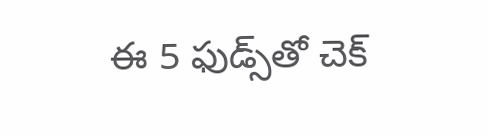ఈ 5 ఫుడ్స్‌తో చెక్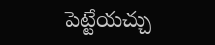పెట్టేయచ్చు